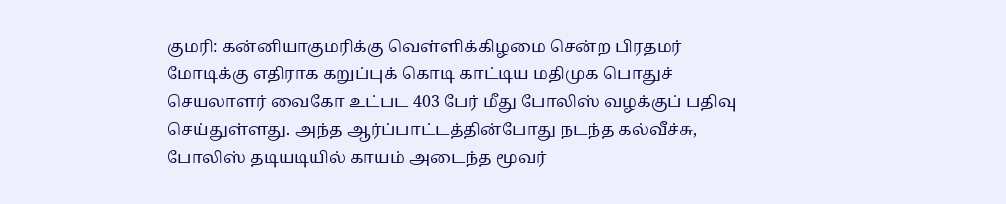குமரி: கன்னியாகுமரிக்கு வெள்ளிக்கிழமை சென்ற பிரதமர் மோடிக்கு எதிராக கறுப்புக் கொடி காட்டிய மதிமுக பொதுச் செயலாளர் வைகோ உட்பட 403 பேர் மீது போலிஸ் வழக்குப் பதிவு செய்துள்ளது. அந்த ஆர்ப்பாட்டத்தின்போது நடந்த கல்வீச்சு, போலிஸ் தடியடியில் காயம் அடைந்த மூவர்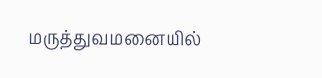மருத்துவமனையில்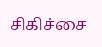சிகிச்சை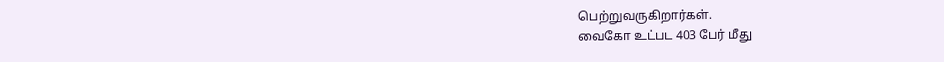பெற்றுவருகிறார்கள்.
வைகோ உட்பட 403 பேர் மீது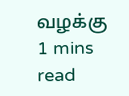வழக்கு
1 mins read